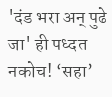'दंड भरा अन्‌ पुढे जा' ही पध्दत नकोच! ‘सहा’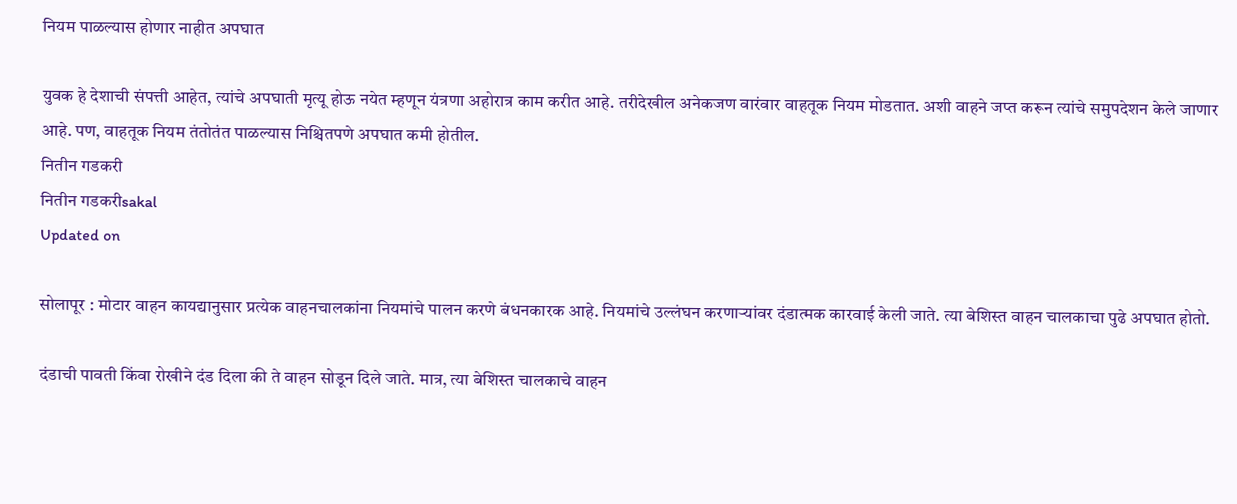नियम पाळल्यास होणार नाहीत अपघात

युवक हे देशाची संपत्ती आहेत, त्यांचे अपघाती मृत्यू होऊ नयेत म्हणून यंत्रणा अहोरात्र काम करीत आहे. तरीदेखील अनेकजण वारंवार वाहतूक नियम मोडतात. अशी वाहने जप्त करून त्यांचे समुपदेशन केले जाणार आहे. पण, वाहतूक नियम तंतोतंत पाळल्यास निश्चितपणे अपघात कमी होतील.
नितीन गडकरी
नितीन गडकरीsakal
Updated on

सोलापूर : मोटार वाहन कायद्यानुसार प्रत्येक वाहनचालकांना नियमांचे पालन करणे बंधनकारक आहे. नियमांचे उल्लंघन करणाऱ्यांवर दंडात्मक कारवाई केली जाते. त्या बेशिस्त वाहन चालकाचा पुढे अपघात होतो.

दंडाची पावती किंवा रोखीने दंड दिला की ते वाहन सोडून दिले जाते. मात्र, त्या बेशिस्त चालकाचे वाहन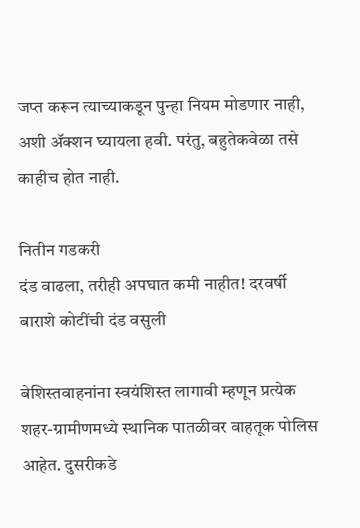जप्त करून त्याच्याकडून पुन्हा नियम मोडणार नाही, अशी ॲक्शन घ्यायला हवी. परंतु, बहुतेकवेळा तसे काहीच होत नाही.

नितीन गडकरी
दंड वाढला, तरीही अपघात कमी नाहीत! दरवर्षी बाराशे कोटींची दंड वसुली

बेशिस्तवाहनांना स्वयंशिस्त लागावी म्हणून प्रत्येक शहर-ग्रामीणमध्ये स्थानिक पातळीवर वाहतूक पोलिस आहेत. दुसरीकडे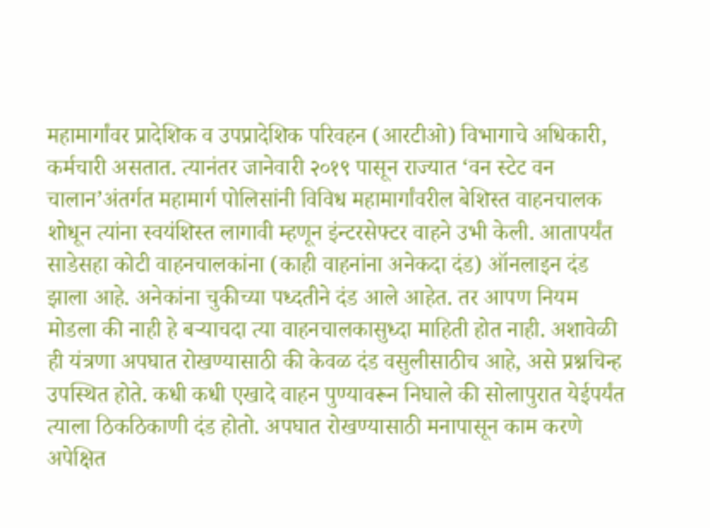महामार्गांवर प्रादेशिक व उपप्रादेशिक परिवहन (आरटीओ) विभागाचे अधिकारी, कर्मचारी असतात. त्यानंतर जानेवारी २०१९ पासून राज्यात ‘वन स्टेट वन चालान’अंतर्गत महामार्ग पोलिसांनी विविध महामार्गांवरील बेशिस्त वाहनचालक शोधून त्यांना स्वयंशिस्त लागावी म्हणून इंन्टरसेफ्टर वाहने उभी केली. आतापर्यंत साडेसहा कोटी वाहनचालकांना (काही वाहनांना अनेकदा दंड) ऑनलाइन दंड झाला आहे. अनेकांना चुकीच्या पध्दतीने दंड आले आहेत. तर आपण नियम मोडला की नाही हे बऱ्याचदा त्या वाहनचालकासुध्दा माहिती होत नाही. अशावेळी ही यंत्रणा अपघात रोखण्यासाठी की केवळ दंड वसुलीसाठीच आहे, असे प्रश्नचिन्ह उपस्थित होते. कधी कधी एखादे वाहन पुण्यावरून निघाले की सोलापुरात येईपर्यंत त्याला ठिकठिकाणी दंड होतो. अपघात रोखण्यासाठी मनापासून काम करणे अपेक्षित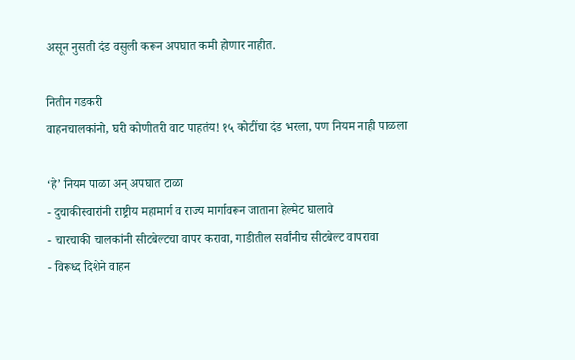असून नुसती दंड वसुली करून अपघात कमी होणार नाहीत.

नितीन गडकरी
वाहनचालकांनो, घरी कोणीतरी वाट पाहतंय! १५ कोटींचा दंड भरला, पण नियम नाही पाळला

‘हे’ नियम पाळा अन्‌ अपघात टाळा
- दुचाकीस्वारांनी राष्ट्रीय महामार्ग व राज्य मार्गावरून जाताना हेल्मेट घालावे
- चारचाकी चालकांनी सीटबेल्टचा वापर करावा, गाडीतील सर्वांनीच सीटबेल्ट वापरावा
- विरूध्द दिशेने वाहन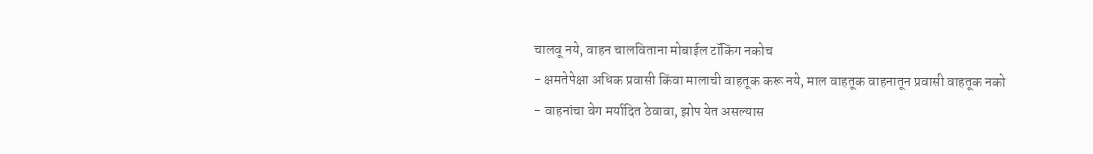चालवू नये, वाहन चालविताना मोबाईल टॉकिंग नकोच
- क्षमतेपेक्षा अधिक प्रवासी किंवा मालाची वाहतूक करू नये, माल वाहतूक वाहनातून प्रवासी वाहतूक नको
- वाहनांचा वेग मर्यादित ठेवावा, झोप येत असल्यास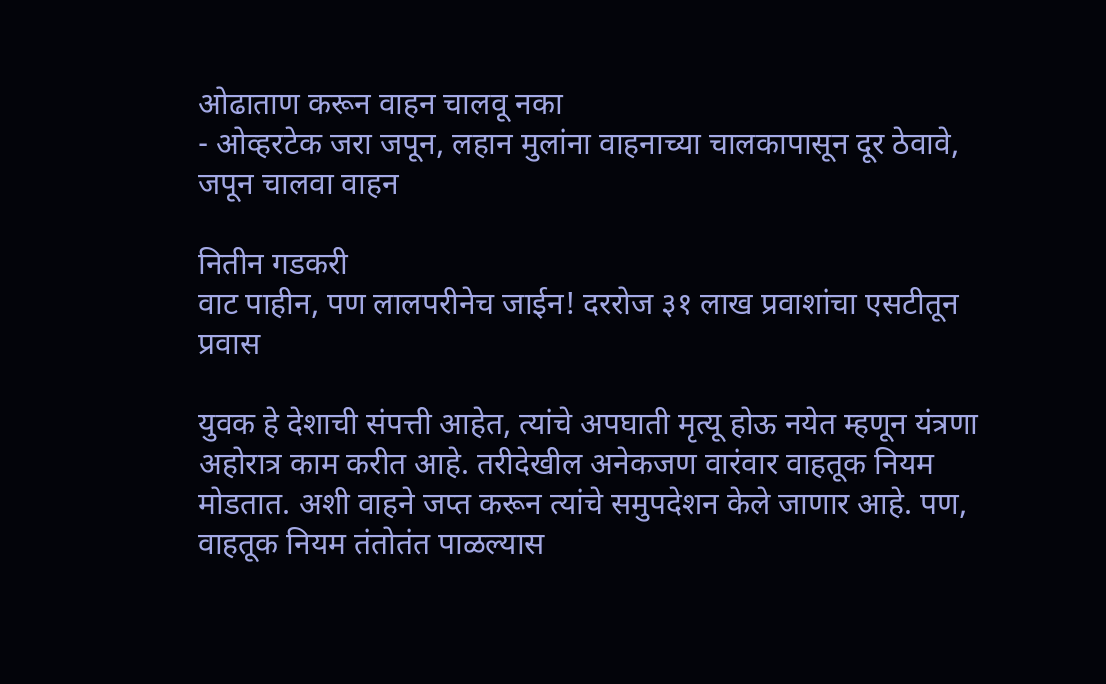ओढाताण करून वाहन चालवू नका
- ओव्हरटेक जरा जपून, लहान मुलांना वाहनाच्या चालकापासून दूर ठेवावे, जपून चालवा वाहन

नितीन गडकरी
वाट पाहीन, पण लालपरीनेच जाईन! दररोज ३१ लाख प्रवाशांचा एसटीतून प्रवास

युवक हे देशाची संपत्ती आहेत, त्यांचे अपघाती मृत्यू होऊ नयेत म्हणून यंत्रणा अहोरात्र काम करीत आहे. तरीदेखील अनेकजण वारंवार वाहतूक नियम मोडतात. अशी वाहने जप्त करून त्यांचे समुपदेशन केले जाणार आहे. पण, वाहतूक नियम तंतोतंत पाळल्यास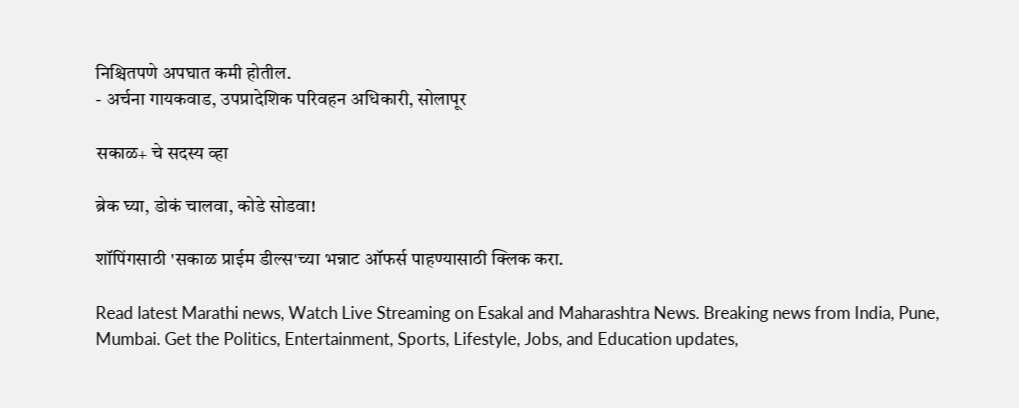निश्चितपणे अपघात कमी होतील.
- अर्चना गायकवाड, उपप्रादेशिक परिवहन अधिकारी, सोलापूर

सकाळ+ चे सदस्य व्हा

ब्रेक घ्या, डोकं चालवा, कोडे सोडवा!

शॉपिंगसाठी 'सकाळ प्राईम डील्स'च्या भन्नाट ऑफर्स पाहण्यासाठी क्लिक करा.

Read latest Marathi news, Watch Live Streaming on Esakal and Maharashtra News. Breaking news from India, Pune, Mumbai. Get the Politics, Entertainment, Sports, Lifestyle, Jobs, and Education updates,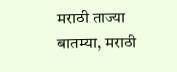मराठी ताज्या बातम्या, मराठी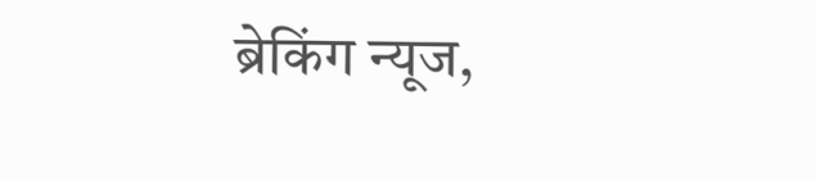ब्रेकिंग न्यूज,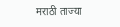मराठी ताज्या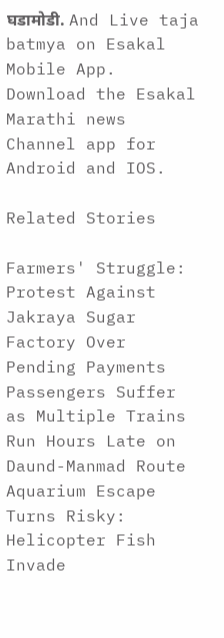घडामोडी. And Live taja batmya on Esakal Mobile App. Download the Esakal Marathi news Channel app for Android and IOS.

Related Stories

Farmers' Struggle: Protest Against Jakraya Sugar Factory Over Pending Payments
Passengers Suffer as Multiple Trains Run Hours Late on Daund-Manmad Route
Aquarium Escape Turns Risky: Helicopter Fish Invade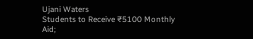Ujani Waters
Students to Receive ₹5100 Monthly Aid;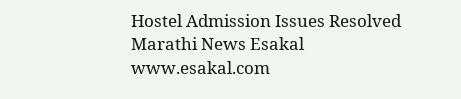Hostel Admission Issues Resolved
Marathi News Esakal
www.esakal.com